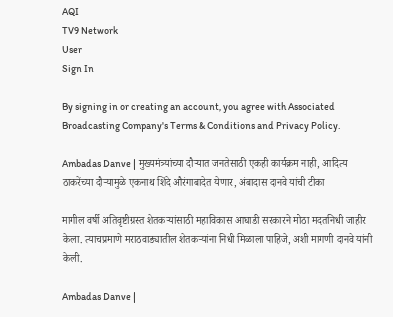AQI
TV9 Network
User
Sign In

By signing in or creating an account, you agree with Associated Broadcasting Company's Terms & Conditions and Privacy Policy.

Ambadas Danve | मुख्यमंत्र्यांच्या दौऱ्यात जनतेसाठी एकही कार्यक्रम नाही, आदित्य ठाकरेंच्या दौऱ्यामुळे एकनाथ शिंदे औरंगाबादेत येणार, अंबादास दानवे यांची टीका

मागील वर्षी अतिवृष्टीग्रस्त शेतकऱ्यांसाठी महाविकास आघाडी सरकारने मोठा मदतनिधी जाहीर केला. त्याचप्रमाणे मराठवाड्यातील शेतकऱ्यांना निधी मिळाला पाहिजे, अशी मागणी दानवे यांनी केली.

Ambadas Danve |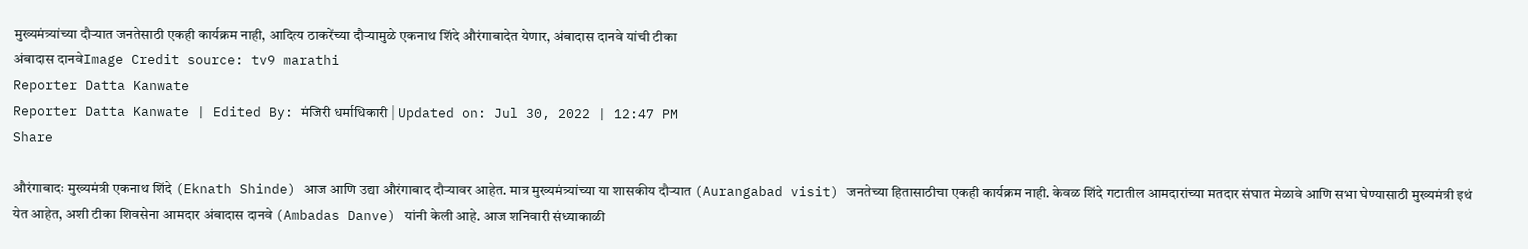मुख्यमंत्र्यांच्या दौऱ्यात जनतेसाठी एकही कार्यक्रम नाही, आदित्य ठाकरेंच्या दौऱ्यामुळे एकनाथ शिंदे औरंगाबादेत येणार, अंबादास दानवे यांची टीका
अंबादास दानवेImage Credit source: tv9 marathi
Reporter Datta Kanwate
Reporter Datta Kanwate | Edited By: मंजिरी धर्माधिकारी | Updated on: Jul 30, 2022 | 12:47 PM
Share

औरंगाबादः मुख्यमंत्री एकनाथ शिंदे (Eknath Shinde) आज आणि उद्या औरंगाबाद दौऱ्यावर आहेत. मात्र मुख्यमंत्र्यांच्या या शासकीय दौऱ्यात (Aurangabad visit) जनतेच्या हितासाठीचा एकही कार्यक्रम नाही. केवळ शिंदे गटातील आमदारांच्या मतदार संघात मेळावे आणि सभा घेण्यासाठी मुख्यमंत्री इथं येत आहेत, अशी टीका शिवसेना आमदार अंबादास दानवे (Ambadas Danve) यांनी केली आहे. आज शनिवारी संध्याकाळी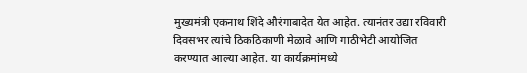मुख्यमंत्री एकनाथ शिंदे औरंगाबादेत येत आहेत. त्यानंतर उद्या रविवारी दिवसभर त्यांचे ठिकठिकाणी मेळावे आणि गाठीभेटी आयोजित करण्यात आल्या आहेत. या कार्यक्रमांमध्ये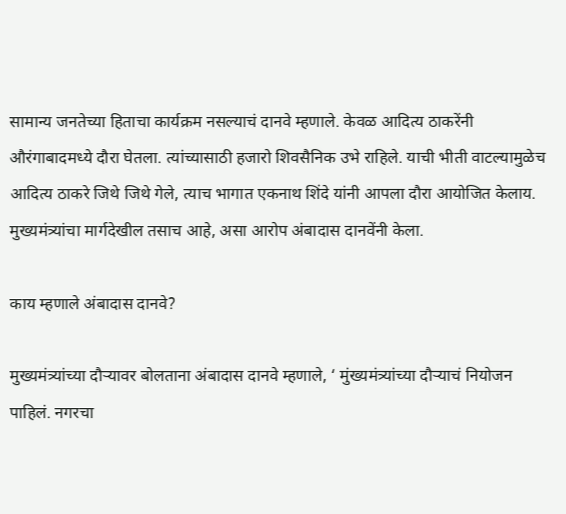सामान्य जनतेच्या हिताचा कार्यक्रम नसल्याचं दानवे म्हणाले. केवळ आदित्य ठाकरेंनी औरंगाबादमध्ये दौरा घेतला. त्यांच्यासाठी हजारो शिवसैनिक उभे राहिले. याची भीती वाटल्यामुळेच आदित्य ठाकरे जिथे जिथे गेले, त्याच भागात एकनाथ शिंदे यांनी आपला दौरा आयोजित केलाय. मुख्यमंत्र्यांचा मार्गदेखील तसाच आहे, असा आरोप अंबादास दानवेंनी केला.

काय म्हणाले अंबादास दानवे?

मुख्यमंत्र्यांच्या दौऱ्यावर बोलताना अंबादास दानवे म्हणाले, ‘ मुंख्यमंत्र्यांच्या दौऱ्याचं नियोजन पाहिलं. नगरचा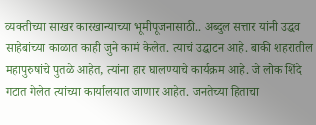व्यक्तीच्या साखर कारखान्याच्या भूमीपूजनासाठी.. अब्दुल सत्तार यांनी उद्धव साहेबांच्या काळात काही जुने कामं केलेत. त्याचं उद्घाटन आहे. बाकी शहरातील महापुरुषांचे पुतळे आहेत, त्यांना हार घालण्याचे कार्यक्रम आहे. जे लोक शिंदे गटात गेलेत त्यांच्या कार्यालयात जाणार आहेत. जनतेच्या हिताचा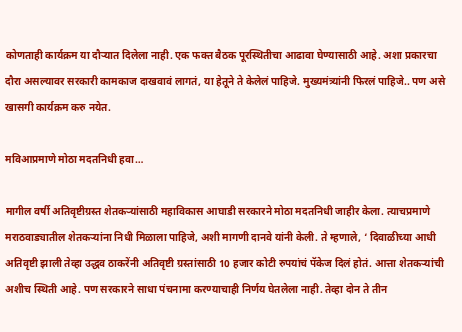कोणताही कार्यक्रम या दौऱ्यात दिलेला नाही. एक फक्त बैठक पूरस्थितीचा आढावा घेण्यासाठी आहे. अशा प्रकारचा दौरा असल्यावर सरकारी कामकाज दाखवावं लागतं, या हेतूने ते केलेलं पाहिजे. मुख्यमंत्र्यांनी फिरलं पाहिजे.. पण असे खासगी कार्यक्रम करु नयेत.

मविआप्रमाणे मोठा मदतनिधी हवा…

मागील वर्षी अतिवृष्टीग्रस्त शेतकऱ्यांसाठी महाविकास आघाडी सरकारने मोठा मदतनिधी जाहीर केला. त्याचप्रमाणे मराठवाड्यातील शेतकऱ्यांना निधी मिळाला पाहिजे, अशी मागणी दानवे यांनी केली. ते म्हणाले, ‘ दिवाळीच्या आधी अतिवृष्टी झाली तेव्हा उद्धव ठाकरेंनी अतिवृष्टी ग्रस्तांसाठी 10 हजार कोटी रुपयांचं पॅकेज दिलं होतं. आत्ता शेतकऱ्यांची अशीच स्थिती आहे. पण सरकारने साधा पंचनामा करण्याचाही निर्णय घेतलेला नाही. तेव्हा दोन ते तीन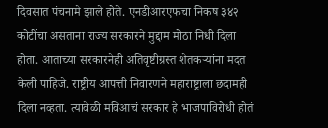दिवसात पंचनामे झाले होते. एनडीआरएफचा निकष ३४२ कोटींचा असताना राज्य सरकारने मुद्दाम मोठा निधी दिला होता. आताच्या सरकारनेही अतिवृष्टीग्रस्त शेतकऱ्यांना मदत केली पाहिजे. राष्ट्रीय आपत्ती निवारणने महाराष्ट्राला छदामही दिला नव्हता. त्यावेळी मविआचं सरकार हे भाजपाविरोधी होतं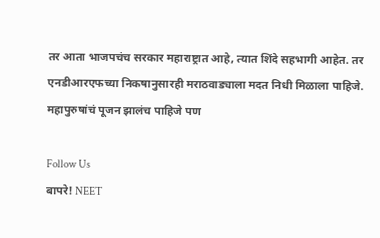तर आता भाजपचंच सरकार महाराष्ट्रात आहे, त्यात शिंदे सहभागी आहेत. तर एनडीआरएफच्या निकषानुसारही मराठवाड्याला मदत निधी मिळाला पाहिजे. महापुरुषांचं पूजन झालंच पाहिजे पण

Follow Us
बापरे! NEET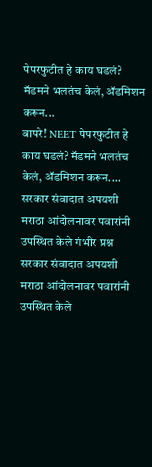पेपरफुटीत हे काय घडलं? मॅडमने भलतंच केलं, ॲडमिशन करून...
बापरे! NEET पेपरफुटीत हे काय घडलं? मॅडमने भलतंच केलं, ॲडमिशन करून....
सरकार संवादात अपयशी मराठा आंदोलनावर पवारांनी उपस्थित केले गंभीर प्रश्न
सरकार संवादात अपयशी मराठा आंदोलनावर पवारांनी उपस्थित केले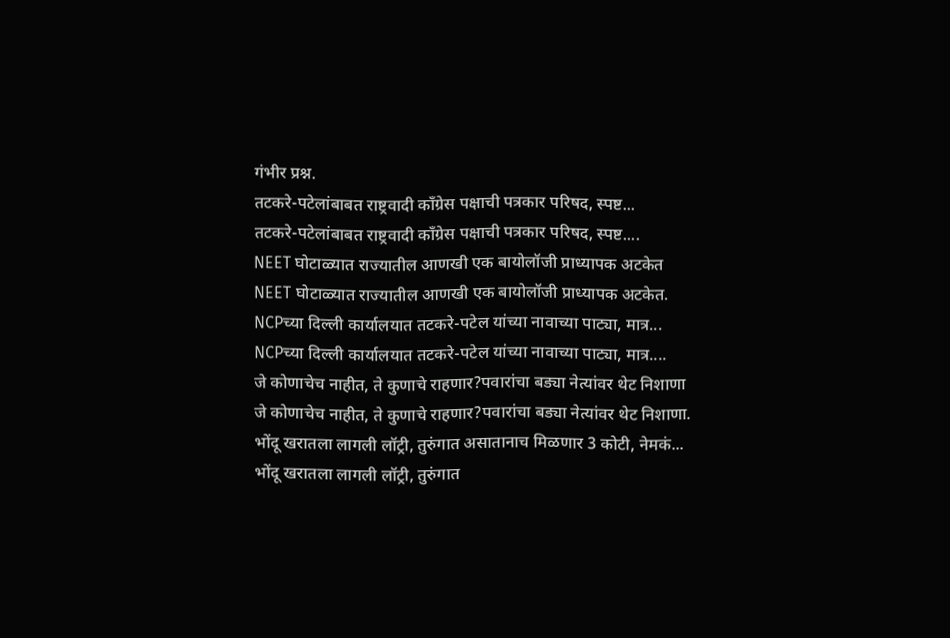गंभीर प्रश्न.
तटकरे-पटेलांबाबत राष्ट्रवादी कॉंग्रेस पक्षाची पत्रकार परिषद, स्पष्ट...
तटकरे-पटेलांबाबत राष्ट्रवादी कॉंग्रेस पक्षाची पत्रकार परिषद, स्पष्ट....
NEET घोटाळ्यात राज्यातील आणखी एक बायोलॉजी प्राध्यापक अटकेत
NEET घोटाळ्यात राज्यातील आणखी एक बायोलॉजी प्राध्यापक अटकेत.
NCPच्या दिल्ली कार्यालयात तटकरे-पटेल यांच्या नावाच्या पाट्या, मात्र...
NCPच्या दिल्ली कार्यालयात तटकरे-पटेल यांच्या नावाच्या पाट्या, मात्र....
जे कोणाचेच नाहीत, ते कुणाचे राहणार?पवारांचा बड्या नेत्यांवर थेट निशाणा
जे कोणाचेच नाहीत, ते कुणाचे राहणार?पवारांचा बड्या नेत्यांवर थेट निशाणा.
भोंदू खरातला लागली लॉट्री, तुरुंगात असातानाच मिळणार 3 कोटी, नेमकं...
भोंदू खरातला लागली लॉट्री, तुरुंगात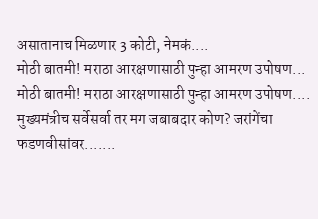असातानाच मिळणार 3 कोटी, नेमकं....
मोठी बातमी! मराठा आरक्षणासाठी पुन्हा आमरण उपोषण...
मोठी बातमी! मराठा आरक्षणासाठी पुन्हा आमरण उपोषण....
मुख्यमंत्रीच सर्वेसर्वा तर मग जबाबदार कोण? जरांगेंचा फडणवीसांवर.......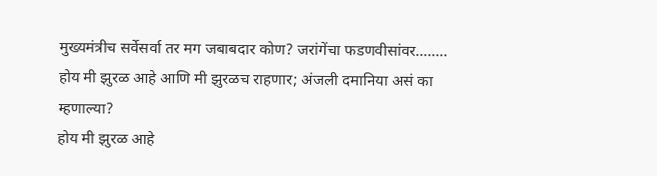मुख्यमंत्रीच सर्वेसर्वा तर मग जबाबदार कोण? जरांगेंचा फडणवीसांवर........
होय मी झुरळ आहे आणि मी झुरळच राहणार; अंजली दमानिया असं का म्हणाल्या?
होय मी झुरळ आहे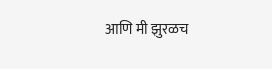आणि मी झुरळच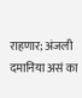राहणार; अंजली दमानिया असं का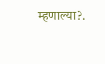म्हणाल्या?.